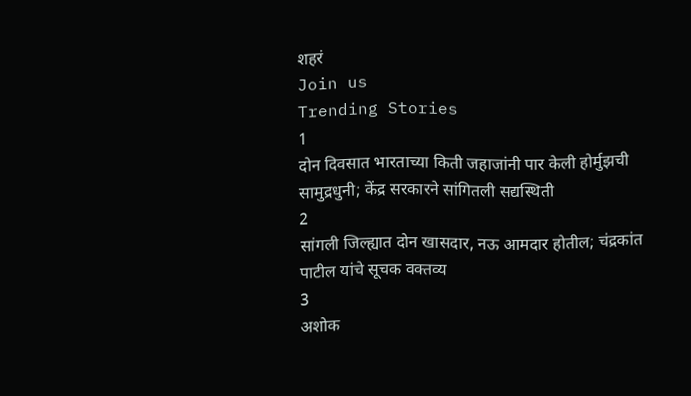शहरं
Join us
Trending Stories
1
दोन दिवसात भारताच्या किती जहाजांनी पार केली होर्मुझची सामुद्रधुनी; केंद्र सरकारने सांगितली सद्यस्थिती
2
सांगली जिल्ह्यात दोन खासदार, नऊ आमदार होतील; चंद्रकांत पाटील यांचे सूचक वक्तव्य
3
अशोक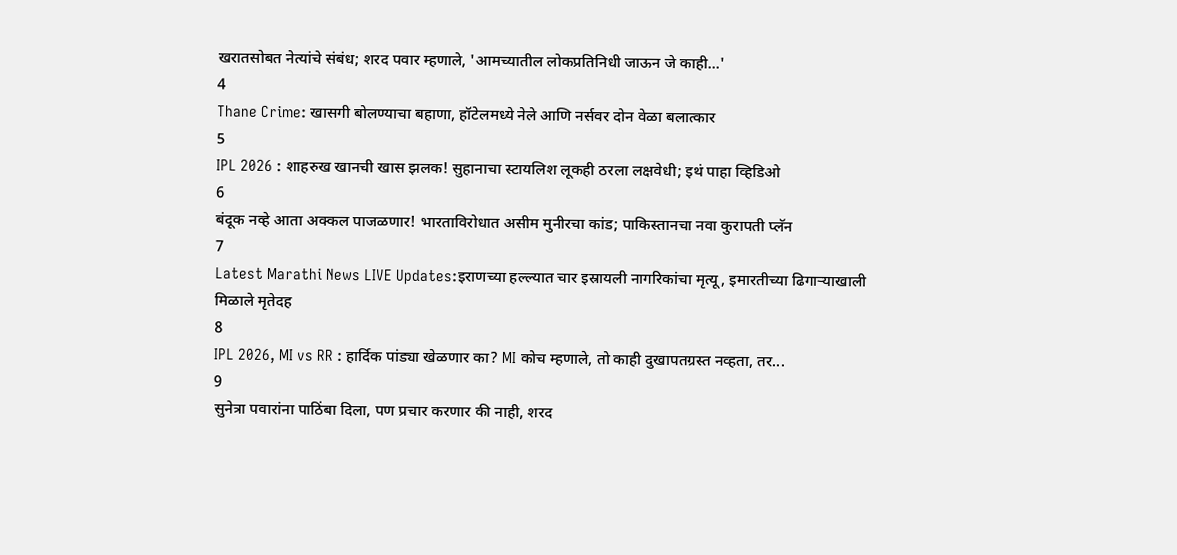खरातसोबत नेत्यांचे संबंध; शरद पवार म्हणाले, 'आमच्यातील लोकप्रतिनिधी जाऊन जे काही...'
4
Thane Crime: खासगी बोलण्याचा बहाणा, हॉटेलमध्ये नेले आणि नर्सवर दोन वेळा बलात्कार
5
IPL 2026 : शाहरुख खानची खास झलक! सुहानाचा स्टायलिश लूकही ठरला लक्षवेधी; इथं पाहा व्हिडिओ
6
बंदूक नव्हे आता अक्कल पाजळणार! भारताविरोधात असीम मुनीरचा कांड; पाकिस्तानचा नवा कुरापती प्लॅन
7
Latest Marathi News LIVE Updates:इराणच्या हल्ल्यात चार इस्रायली नागरिकांचा मृत्यू, इमारतीच्या ढिगाऱ्याखाली मिळाले मृतेदह
8
IPL 2026, MI vs RR : हार्दिक पांड्या खेळणार का? MI कोच म्हणाले, तो काही दुखापतग्रस्त नव्हता, तर...
9
सुनेत्रा पवारांना पाठिंबा दिला, पण प्रचार करणार की नाही, शरद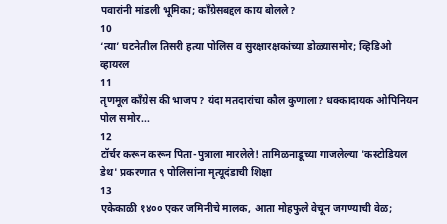पवारांनी मांडली भूमिका; काँग्रेसबद्दल काय बोलले?
10
‘त्या’ घटनेतील तिसरी हत्या पोलिस व सुरक्षारक्षकांच्या डोळ्यासमोर; व्हिडिओ व्हायरल
11
तृणमूल काँग्रेस की भाजप? यंदा मतदारांचा कौल कुणाला? धक्कादायक ओपिनियन पोल समोर...
12
टॉर्चर करून करून पिता-पुत्राला मारलेले! तामिळनाडूच्या गाजलेल्या 'कस्टोडियल डेथ' प्रकरणात ९ पोलिसांना मृत्यूदंडाची शिक्षा
13
एकेकाळी १४०० एकर जमिनीचे मालक, आता मोहफुले वेचून जगण्याची वेळ;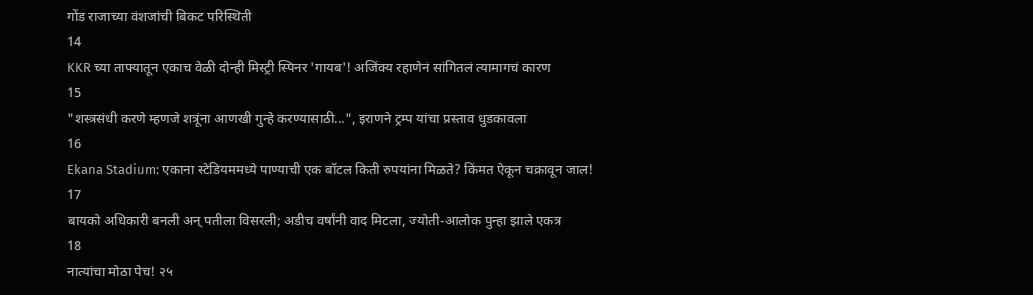गोंड राजाच्या वंशजांची बिकट परिस्थिती
14
KKR च्या ताफ्यातून एकाच वेळी दोन्ही मिस्ट्री स्पिनर 'गायब'! अजिंक्य रहाणेनं सांगितलं त्यामागचं कारण
15
"शस्त्रसंधी करणे म्हणजे शत्रूंना आणखी गुन्हे करण्यासाठी...", इराणने ट्रम्प यांचा प्रस्ताव धुडकावला
16
Ekana Stadium: एकाना स्टेडियममध्ये पाण्याची एक बॉटल किती रुपयांना मिळते? किंमत ऐकून चक्रावून जाल!
17
बायको अधिकारी बनली अन् पतीला विसरली; अडीच वर्षांनी वाद मिटला, ज्योती-आलोक पुन्हा झाले एकत्र
18
नात्यांचा मोठा पेच! २५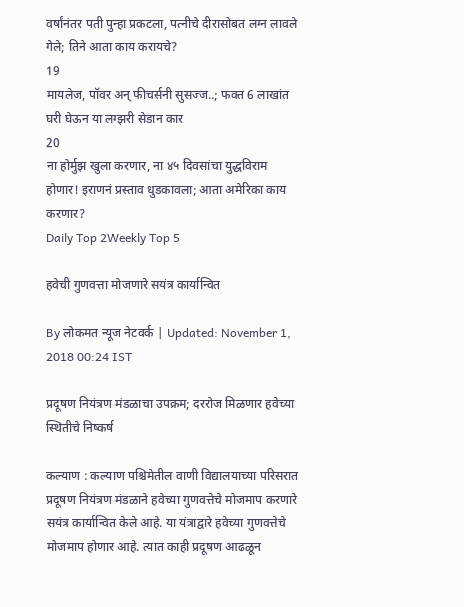वर्षांनंतर पती पुन्हा प्रकटला, पत्नीचे दीरासोबत लग्न लावले गेले; तिने आता काय करायचे?
19
मायलेज, पॉवर अन् फीचर्सनी सुसज्ज..; फक्त 6 लाखांत घरी घेऊन या लग्झरी सेडान कार
20
ना होर्मुझ खुला करणार, ना ४५ दिवसांचा युद्धविराम होणार! इराणनं प्रस्ताव धुडकावला; आता अमेरिका काय करणार?
Daily Top 2Weekly Top 5

हवेची गुणवत्ता मोजणारे सयंत्र कार्यान्वित

By लोकमत न्यूज नेटवर्क | Updated: November 1, 2018 00:24 IST

प्रदूषण नियंत्रण मंडळाचा उपक्रम; दररोज मिळणार हवेच्या स्थितीचे निष्कर्ष

कल्याण : कल्याण पश्चिमेतील वाणी विद्यालयाच्या परिसरात प्रदूषण नियंत्रण मंडळाने हवेच्या गुणवत्तेचे मोजमाप करणारे सयंत्र कार्यान्वित केले आहे. या यंत्राद्वारे हवेच्या गुणवत्तेचे मोजमाप होणार आहे. त्यात काही प्रदूषण आढळून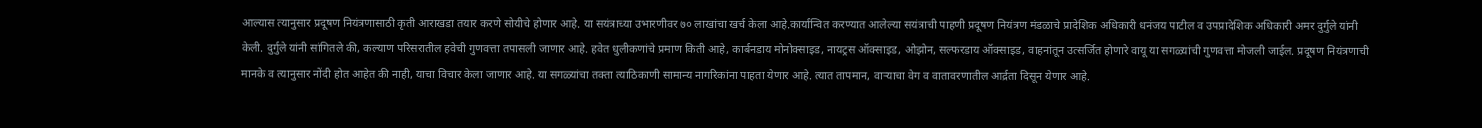आल्यास त्यानुसार प्रदूषण नियंत्रणासाठी कृती आराखडा तयार करणे सोयीचे होणार आहे. या सयंत्राच्या उभारणीवर ७० लाखांचा खर्च केला आहे.कार्यान्वित करण्यात आलेल्या सयंत्राची पाहणी प्रदूषण नियंत्रण मंडळाचे प्रादेशिक अधिकारी धनंजय पाटील व उपप्रादेशिक अधिकारी अमर दुर्गुले यांनी केली. दुर्गुले यांनी सांगितले की, कल्याण परिसरातील हवेची गुणवत्ता तपासली जाणार आहे. हवेत धुलीकणांचे प्रमाण किती आहे, कार्बनडाय मोनोक्साइड, नायट्रस ऑक्साइड, ओझोन, सल्फरडाय ऑक्साइड, वाहनांतून उत्सर्जित होणारे वायू या सगळ्यांची गुणवत्ता मोजली जाईल. प्रदूषण नियंत्रणाची मानके व त्यानुसार नोंदी होत आहेत की नाही, याचा विचार केला जाणार आहे. या सगळ्यांचा तक्ता त्याठिकाणी सामान्य नागरिकांना पाहता येणार आहे. त्यात तापमान, वाऱ्याचा वेग व वातावरणातील आर्द्रता दिसून येणार आहे.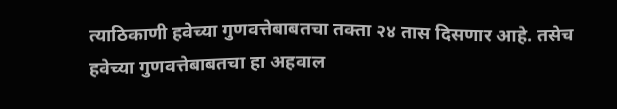त्याठिकाणी हवेच्या गुणवत्तेबाबतचा तक्ता २४ तास दिसणार आहे. तसेच हवेच्या गुणवत्तेबाबतचा हा अहवाल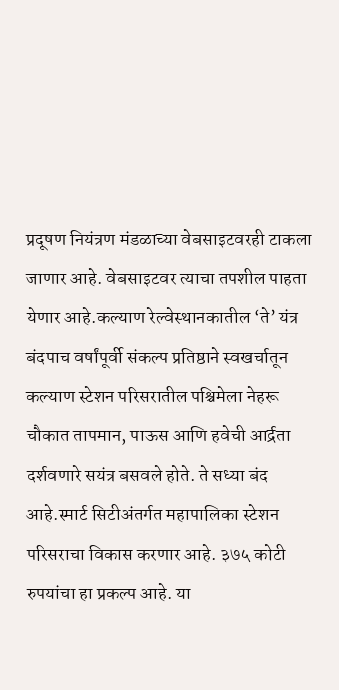प्रदूषण नियंत्रण मंडळाच्या वेबसाइटवरही टाकला जाणार आहे. वेबसाइटवर त्याचा तपशील पाहता येणार आहे.कल्याण रेल्वेस्थानकातील ‘ते’ यंत्र बंदपाच वर्षांपूर्वी संकल्प प्रतिष्ठाने स्वखर्चातून कल्याण स्टेशन परिसरातील पश्चिमेला नेहरू चौकात तापमान, पाऊस आणि हवेची आर्द्रता दर्शवणारे सयंत्र बसवले होते. ते सध्या बंद आहे.स्मार्ट सिटीअंतर्गत महापालिका स्टेशन परिसराचा विकास करणार आहे. ३७५ कोटी रुपयांचा हा प्रकल्प आहे. या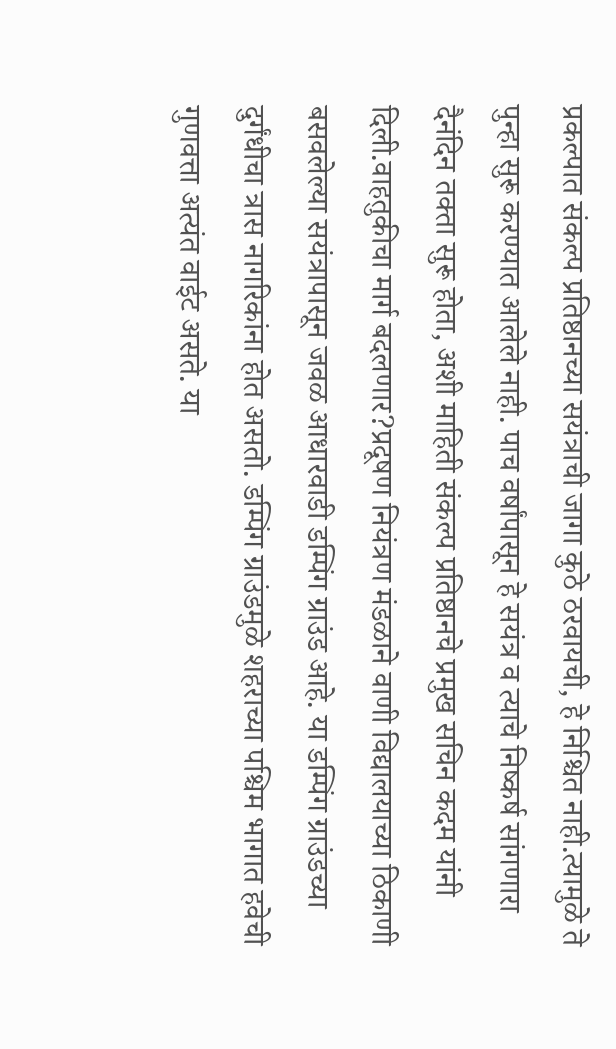प्रकल्पात संकल्प प्रतिष्ठानच्या सयंत्राची जागा कुठे ठरवायची, हे निश्चित नाही.त्यामुळे ते पुन्हा सुरू करण्यात आलेले नाही. पाच वर्षांपासून हे सयंत्र व त्याचे निष्कर्ष सांगणारा दैनंदिन तक्ता सुरू होता, अशी माहिती संकल्प प्रतिष्ठानचे प्रमुख सचिन कदम यांनी दिली.वाहतुकीचा मार्ग बदलणार?प्रदूषण नियंत्रण मंडळाने वाणी विद्यालयाच्या ठिकाणी बसवलेल्या सयंत्रापासून जवळ आधारवाडी डम्पिंग ग्राउंड आहे. या डम्पिंग ग्राउंडच्या दुर्गंधीचा त्रास नागरिकांना होत असतो. डम्पिंग ग्राउंडमुळे शहराच्या पश्चिम भागात हवेची गुणवत्ता अत्यंत वाईट असते. या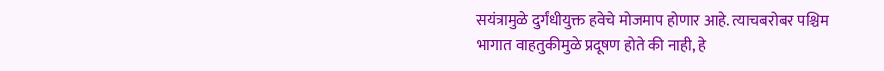सयंत्रामुळे दुर्गंधीयुक्त हवेचे मोजमाप होणार आहे. त्याचबरोबर पश्चिम भागात वाहतुकीमुळे प्रदूषण होते की नाही, हे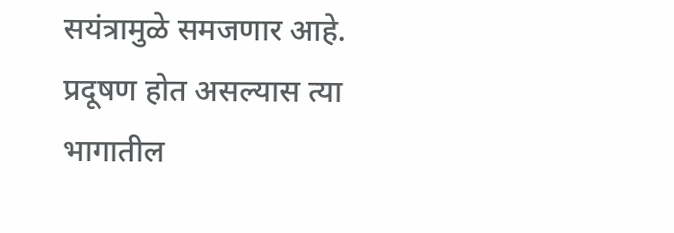सयंत्रामुळे समजणार आहे. प्रदूषण होत असल्यास त्या भागातील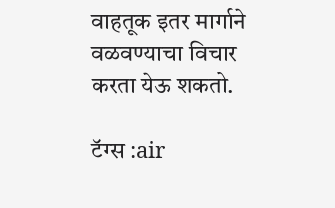वाहतूक इतर मार्गाने वळवण्याचा विचार करता येऊ शकतो.

टॅग्स :air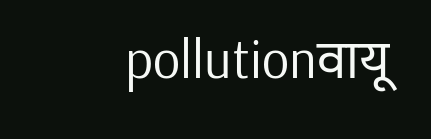pollutionवायू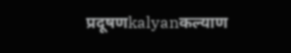प्रदूषणkalyanकल्याण